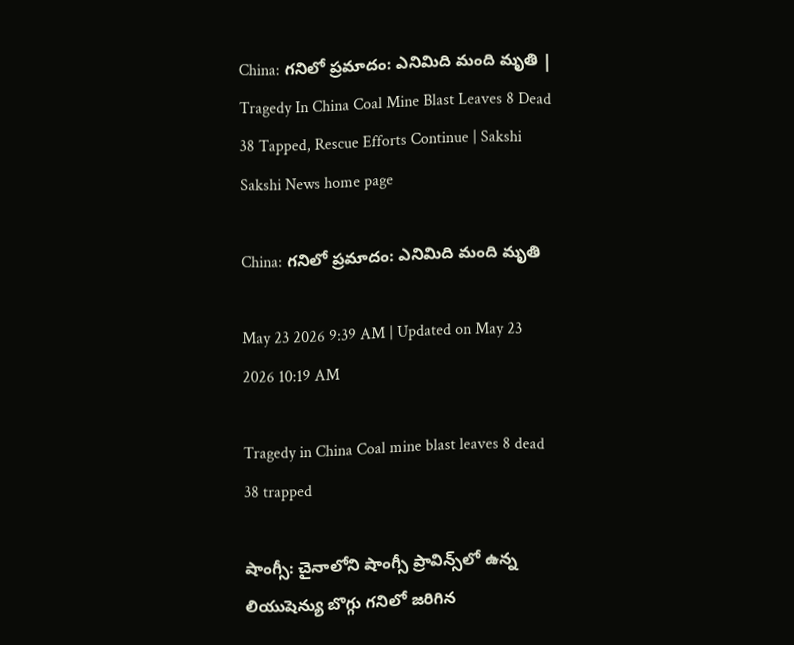China: గనిలో ప్రమాదం: ఎనిమిది మంది మృతి | Tragedy In China Coal Mine Blast Leaves 8 Dead 38 Tapped, Rescue Efforts Continue | Sakshi
Sakshi News home page

China: గనిలో ప్రమాదం: ఎనిమిది మంది మృతి

May 23 2026 9:39 AM | Updated on May 23 2026 10:19 AM

Tragedy in China Coal mine blast leaves 8 dead 38 trapped

షాంగ్సీ: చైనాలోని షాంగ్సీ ప్రావిన్స్‌లో ఉన్న లియుషెన్యు బొగ్గు గనిలో జరిగిన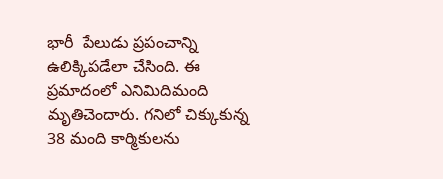భారీ  పేలుడు ప్రపంచాన్ని ఉలిక్కిపడేలా చేసింది. ఈ ప్రమాదంలో ఎనిమిదిమంది మృతిచెందారు. గనిలో చిక్కుకున్న 38 మంది కార్మికులను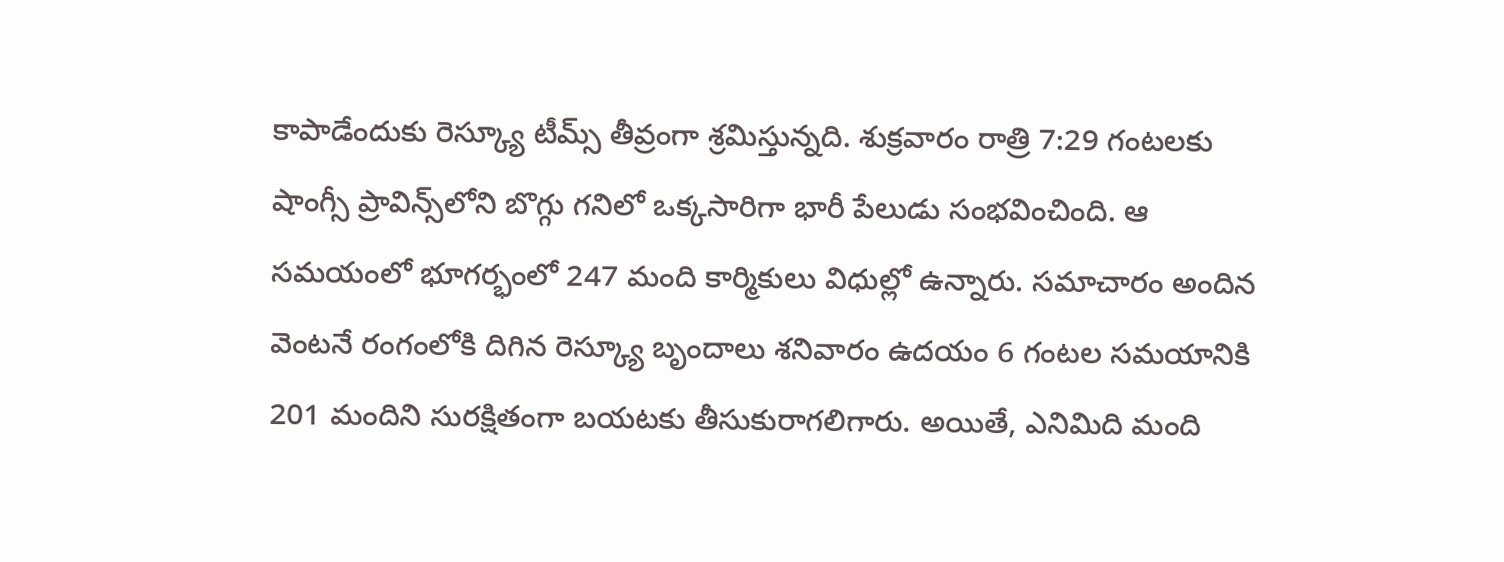కాపాడేందుకు రెస్క్యూ టీమ్స్ తీవ్రంగా శ్రమిస్తున్నది. శుక్రవారం రాత్రి 7:29 గంటలకు షాంగ్సీ ప్రావిన్స్‌లోని బొగ్గు గనిలో ఒక్కసారిగా భారీ పేలుడు సంభవించింది. ఆ సమయంలో భూగర్భంలో 247 మంది కార్మికులు విధుల్లో ఉన్నారు. సమాచారం అందిన వెంటనే రంగంలోకి దిగిన రెస్క్యూ బృందాలు శనివారం ఉదయం 6 గంటల సమయానికి 201 మందిని సురక్షితంగా బయటకు తీసుకురాగలిగారు. అయితే, ఎనిమిది మంది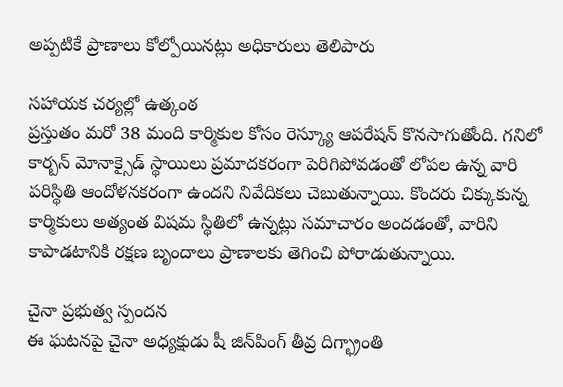అప్పటికే ప్రాణాలు కోల్పోయినట్లు అధికారులు తెలిపారు

సహాయక చర్యల్లో ఉత్కంఠ
ప్రస్తుతం మరో 38 మంది కార్మికుల కోసం రెస్క్యూ ఆపరేషన్ కొనసాగుతోంది. గనిలో కార్బన్ మోనాక్సైడ్ స్థాయిలు ప్రమాదకరంగా పెరిగిపోవడంతో లోపల ఉన్న వారి పరిస్థితి ఆందోళనకరంగా ఉందని నివేదికలు చెబుతున్నాయి. కొందరు చిక్కుకున్న కార్మికులు అత్యంత విషమ స్థితిలో ఉన్నట్లు సమాచారం అందడంతో, వారిని కాపాడటానికి రక్షణ బృందాలు ప్రాణాలకు తెగించి పోరాడుతున్నాయి.

చైనా ప్రభుత్వ స్పందన
ఈ ఘటనపై చైనా అధ్యక్షుడు షీ జిన్‌పింగ్ తీవ్ర దిగ్భ్రాంతి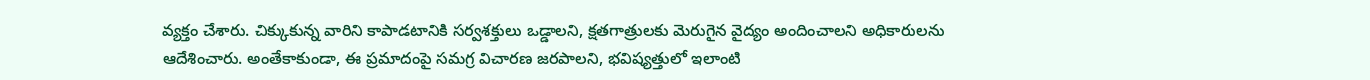వ్యక్తం చేశారు. చిక్కుకున్న వారిని కాపాడటానికి సర్వశక్తులు ఒడ్డాలని, క్షతగాత్రులకు మెరుగైన వైద్యం అందించాలని అధికారులను ఆదేశించారు. అంతేకాకుండా, ఈ ప్రమాదంపై సమగ్ర విచారణ జరపాలని, భవిష్యత్తులో ఇలాంటి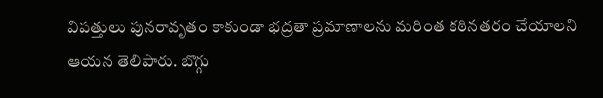విపత్తులు పునరావృతం కాకుండా భద్రతా ప్రమాణాలను మరింత కఠినతరం చేయాలని ఆయన తెలిపారు. బొగ్గు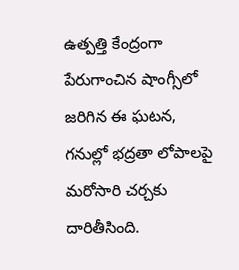ఉత్పత్తి కేంద్రంగా పేరుగాంచిన షాంగ్సీలో జరిగిన ఈ ఘటన, గనుల్లో భద్రతా లోపాలపై మరోసారి చర్చకు దారితీసింది.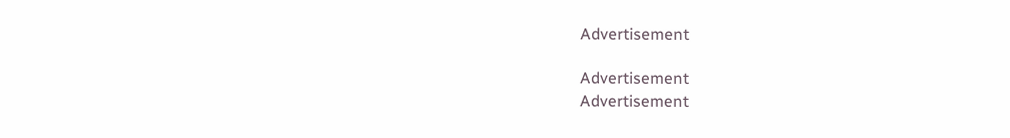Advertisement

Advertisement
Advertisement